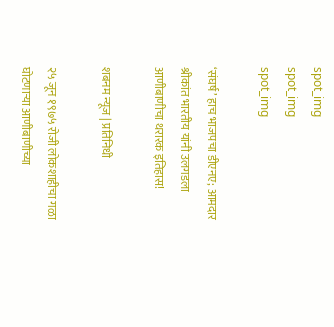spot_img
spot_img
spot_img

‘संघर्ष’ हाच भाजपचा डीएनए; आमदार श्रीकांत भारतीय यांनी उलगडला आणीबाणीचा थरारक इतिहास!

शबनम न्यूज | प्रतिनिधी

२५ जून १९७५ रोजी लोकशाहीचा गळा घोटणाऱ्या आणीबाणीच्या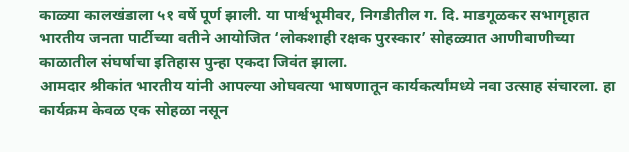काळ्या कालखंडाला ५१ वर्षे पूर्ण झाली. या पार्श्वभूमीवर, निगडीतील ग. दि. माडगूळकर सभागृहात भारतीय जनता पार्टीच्या वतीने आयोजित ‘लोकशाही रक्षक पुरस्कार’ सोहळ्यात आणीबाणीच्या काळातील संघर्षाचा इतिहास पुन्हा एकदा जिवंत झाला.
आमदार श्रीकांत भारतीय यांनी आपल्या ओघवत्या भाषणातून कार्यकर्त्यांमध्ये नवा उत्साह संचारला. हा कार्यक्रम केवळ एक सोहळा नसून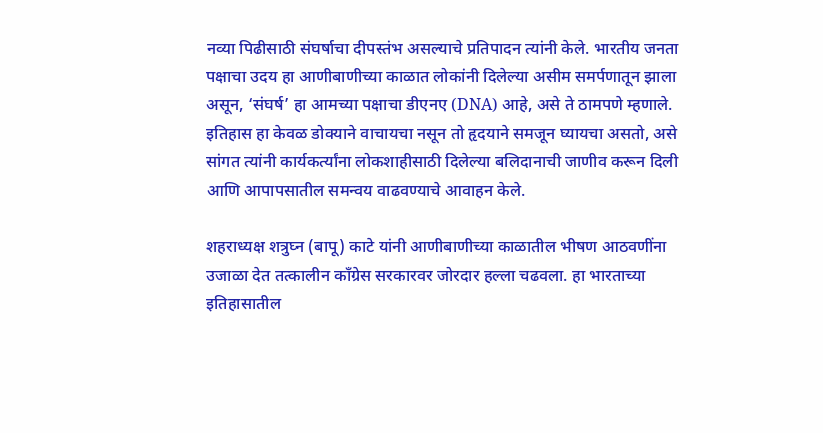नव्या पिढीसाठी संघर्षाचा दीपस्तंभ असल्याचे प्रतिपादन त्यांनी केले. भारतीय जनता पक्षाचा उदय हा आणीबाणीच्या काळात लोकांनी दिलेल्या असीम समर्पणातून झाला असून, ‘संघर्ष’ हा आमच्या पक्षाचा डीएनए (DNA) आहे, असे ते ठामपणे म्हणाले. इतिहास हा केवळ डोक्याने वाचायचा नसून तो हृदयाने समजून घ्यायचा असतो, असे सांगत त्यांनी कार्यकर्त्यांना लोकशाहीसाठी दिलेल्या बलिदानाची जाणीव करून दिली आणि आपापसातील समन्वय वाढवण्याचे आवाहन केले.

शहराध्यक्ष शत्रुघ्न (बापू) काटे यांनी आणीबाणीच्या काळातील भीषण आठवणींना उजाळा देत तत्कालीन काँग्रेस सरकारवर जोरदार हल्ला चढवला. हा भारताच्या इतिहासातील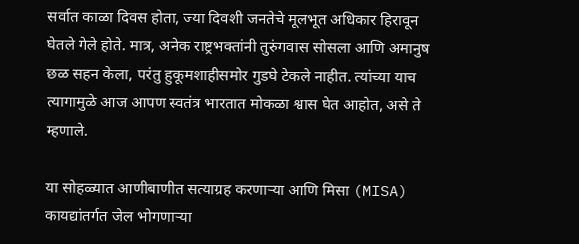सर्वात काळा दिवस होता, ज्या दिवशी जनतेचे मूलभूत अधिकार हिरावून घेतले गेले होते. मात्र, अनेक राष्ट्रभक्तांनी तुरुंगवास सोसला आणि अमानुष छळ सहन केला, परंतु हुकूमशाहीसमोर गुडघे टेकले नाहीत. त्यांच्या याच त्यागामुळे आज आपण स्वतंत्र भारतात मोकळा श्वास घेत आहोत, असे ते म्हणाले.

या सोहळ्यात आणीबाणीत सत्याग्रह करणाऱ्या आणि मिसा (MISA) कायद्यांतर्गत जेल भोगणाऱ्या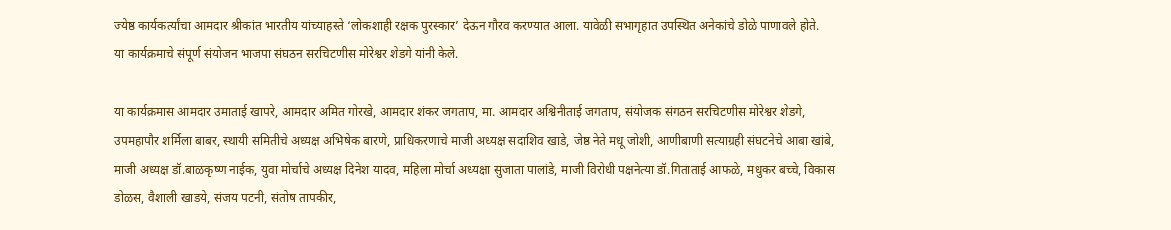ज्येष्ठ कार्यकर्त्यांचा आमदार श्रीकांत भारतीय यांच्याहस्ते ‘लोकशाही रक्षक पुरस्कार’ देऊन गौरव करण्यात आला. यावेळी सभागृहात उपस्थित अनेकांचे डोळे पाणावले होते.
या कार्यक्रमाचे संपूर्ण संयोजन भाजपा संघठन सरचिटणीस मोरेश्वर शेडगे यांनी केले.

या कार्यक्रमास आमदार उमाताई खापरे, आमदार अमित गोरखे, आमदार शंकर जगताप, मा. आमदार अश्विनीताई जगताप, संयोजक संगठन सरचिटणीस मोरेश्वर शेडगे, उपमहापौर शर्मिला बाबर, स्थायी समितीचे अध्यक्ष अभिषेक बारणे, प्राधिकरणाचे माजी अध्यक्ष सदाशिव खाडे, जेष्ठ नेते मधू जोशी, आणीबाणी सत्याग्रही संघटनेचे आबा खांबे, माजी अध्यक्ष डॉ.बाळकृष्ण नाईक, युवा मोर्चाचे अध्यक्ष दिनेश यादव, महिला मोर्चा अध्यक्षा सुजाता पालांडे, माजी विरोधी पक्षनेत्या डॉ.गिताताई आफळे, मधुकर बच्चे, विकास डोळस, वैशाली खाडये, संजय पटनी, संतोष तापकीर,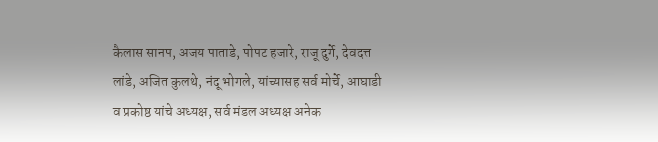कैलास सानप, अजय पाताडे, पोपट हजारे, राजू दुर्गे, देवदत्त लांडे, अजित कुलथे, नंदू भोगले, यांच्यासह सर्व मोर्चे, आघाडी व प्रकोष्ठ यांचे अध्यक्ष, सर्व मंडल अध्यक्ष अनेक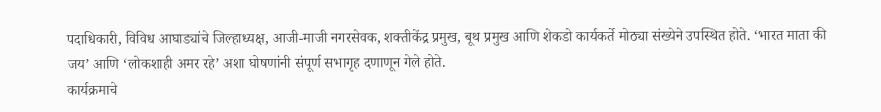पदाधिकारी, विविध आघाड्यांचे जिल्हाध्यक्ष, आजी-माजी नगरसेवक, शक्तीकेंद्र प्रमुख, बूथ प्रमुख आणि शेकडो कार्यकर्ते मोठ्या संख्येने उपस्थित होते. ‘भारत माता की जय’ आणि ‘लोकशाही अमर रहे’ अशा घोषणांनी संपूर्ण सभागृह दणाणून गेले होते.
कार्यक्रमाचे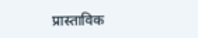प्रास्ताविक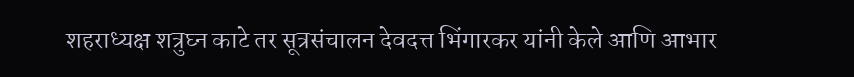शहराध्यक्ष शत्रुघ्न काटे तर सूत्रसंचालन देवदत्त भिंगारकर यांनी केले आणि आभार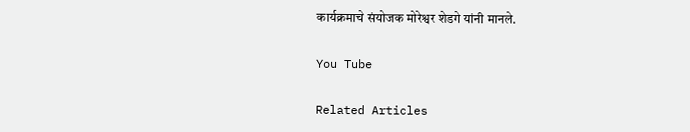कार्यक्रमाचे संयोजक मोरेश्वर शेडगे यांनी मानले.

You Tube

Related Articles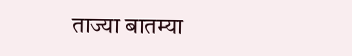ताज्या बातम्या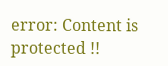error: Content is protected !!